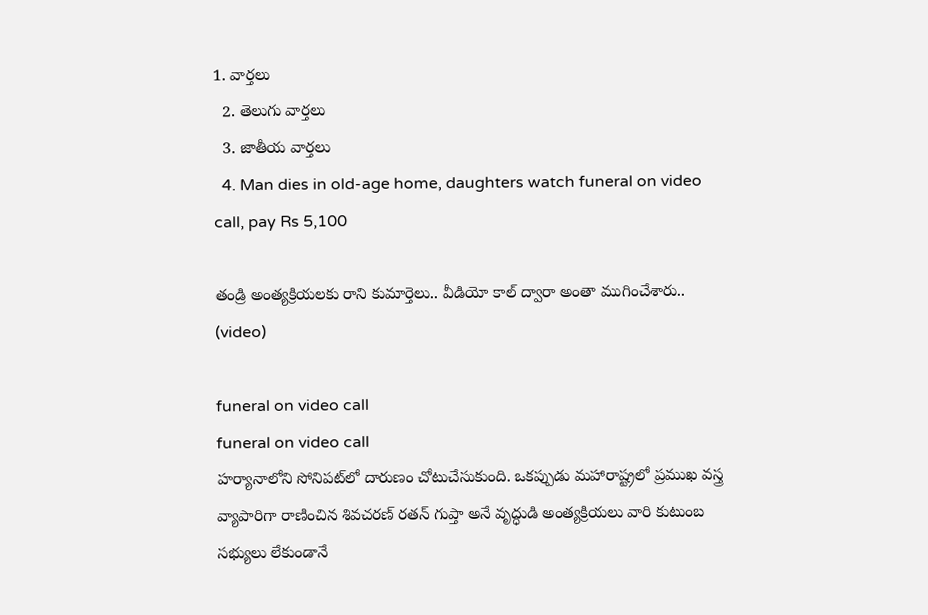1. వార్తలు
  2. తెలుగు వార్తలు
  3. జాతీయ వార్తలు
  4. Man dies in old-age home, daughters watch funeral on video call, pay Rs 5,100

తండ్రి అంత్యక్రియలకు రాని కుమార్తెలు.. వీడియో కాల్ ద్వారా అంతా ముగించేశారు.. (video)

funeral on video call
funeral on video call
హర్యానాలోని సోనిపట్‌లో దారుణం చోటుచేసుకుంది. ఒకప్పుడు మహారాష్ట్రలో ప్రముఖ వస్త్ర వ్యాపారిగా రాణించిన శివచరణ్ రతన్ గుప్తా అనే వృద్ధుడి అంత్యక్రియలు వారి కుటుంబ సభ్యులు లేకుండానే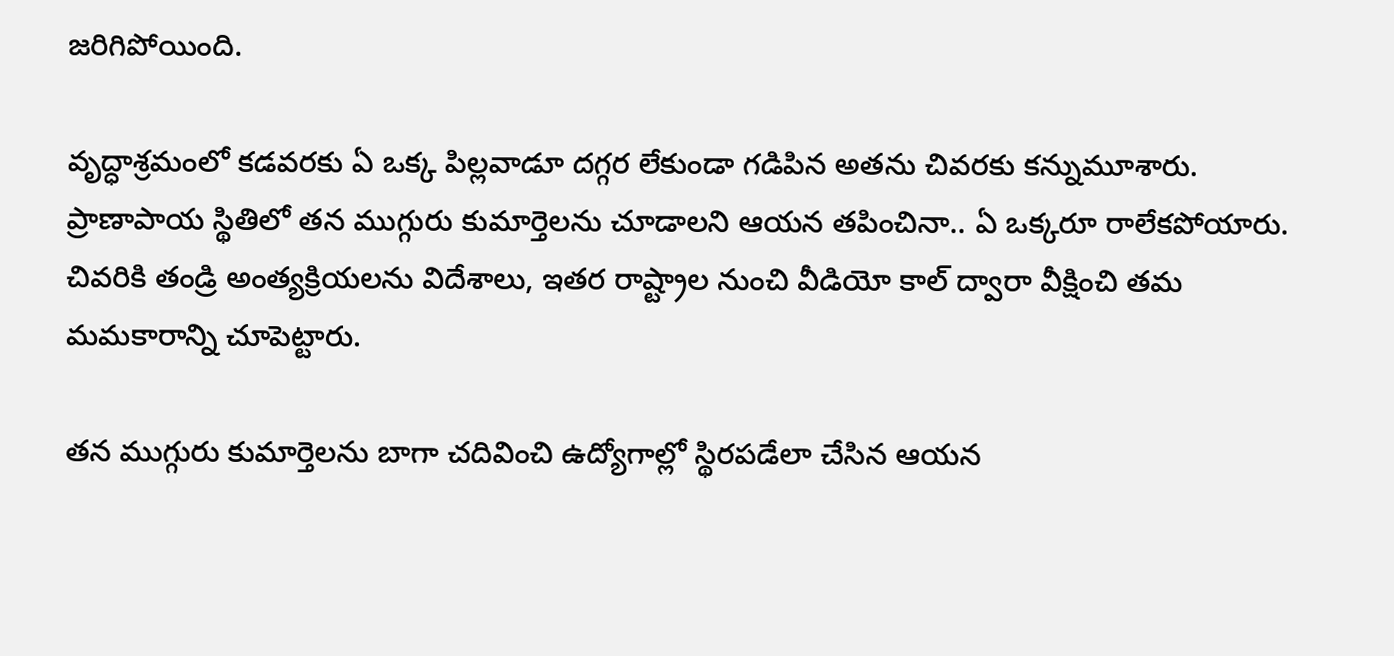జరిగిపోయింది.

వృద్ధాశ్రమంలో కడవరకు ఏ ఒక్క పిల్లవాడూ దగ్గర లేకుండా గడిపిన అతను చివరకు కన్నుమూశారు. ప్రాణాపాయ స్థితిలో తన ముగ్గురు కుమార్తెలను చూడాలని ఆయన తపించినా.. ఏ ఒక్కరూ రాలేకపోయారు. చివరికి తండ్రి అంత్యక్రియలను విదేశాలు, ఇతర రాష్ట్రాల నుంచి వీడియో కాల్ ద్వారా వీక్షించి తమ మమకారాన్ని చూపెట్టారు.

తన ముగ్గురు కుమార్తెలను బాగా చదివించి ఉద్యోగాల్లో స్థిరపడేలా చేసిన ఆయన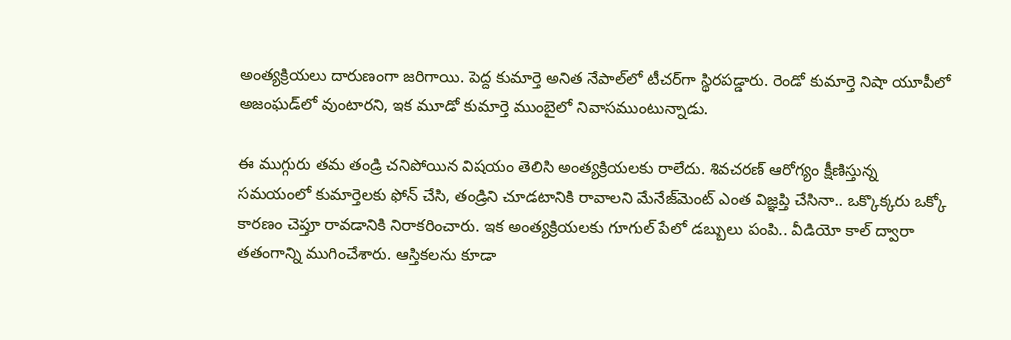అంత్యక్రియలు దారుణంగా జరిగాయి. పెద్ద కుమార్తె అనిత నేపాల్‌‌లో టీచర్‌గా స్థిరపడ్డారు. రెండో కుమార్తె నిషా యూపీలో అజంఘడ్‌లో వుంటారని, ఇక మూడో కుమార్తె ముంబైలో నివాసముంటున్నాడు.

ఈ ముగ్గురు తమ తండ్రి చనిపోయిన విషయం తెలిసి అంత్యక్రియలకు రాలేదు. శివచరణ్ ఆరోగ్యం క్షీణిస్తున్న సమయంలో కుమార్తెలకు ఫోన్ చేసి, తండ్రిని చూడటానికి రావాలని మేనేజ్‌మెంట్ ఎంత విజ్ఞప్తి చేసినా.. ఒక్కొక్కరు ఒక్కో కారణం చెప్తూ రావడానికి నిరాకరించారు. ఇక అంత్యక్రియలకు గూగుల్ పేలో డబ్బులు పంపి.. వీడియో కాల్ ద్వారా తతంగాన్ని ముగించేశారు. ఆస్తికలను కూడా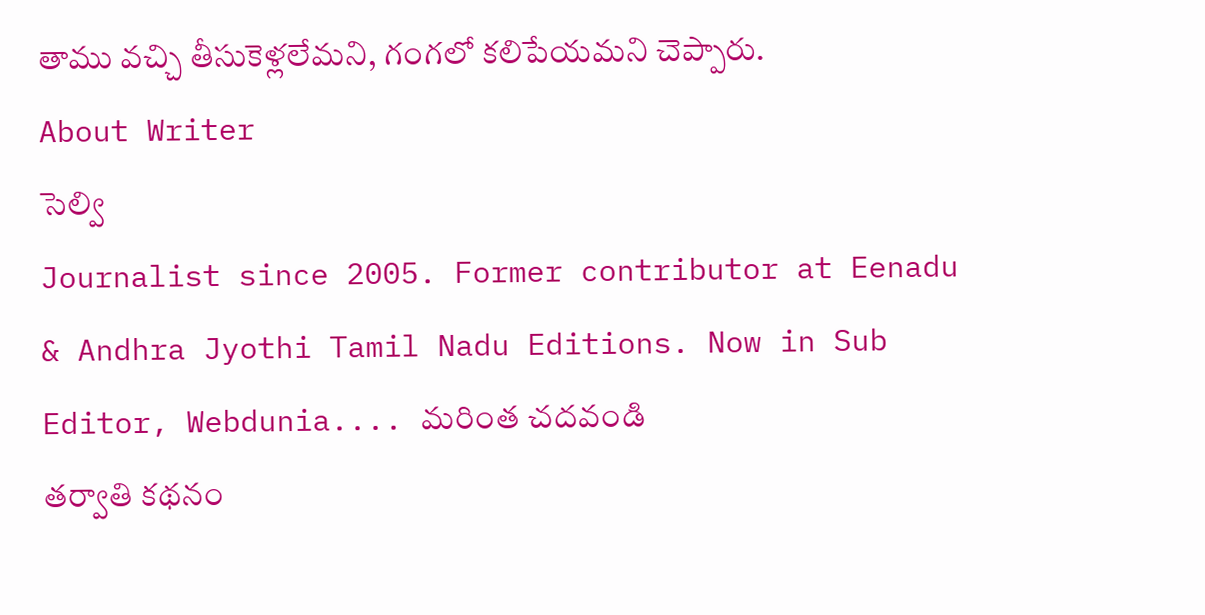తాము వచ్చి తీసుకెళ్లలేమని, గంగలో కలిపేయమని చెప్పారు.
About Writer
సెల్వి
Journalist since 2005. Former contributor at Eenadu & Andhra Jyothi Tamil Nadu Editions. Now in Sub Editor, Webdunia.... మరింత చదవండి
తర్వాతి కథనం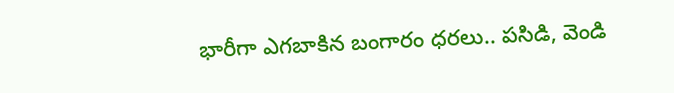భారీగా ఎగబాకిన బంగారం ధరలు.. పసిడి, వెండి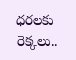ధరలకు రెక్కలు..